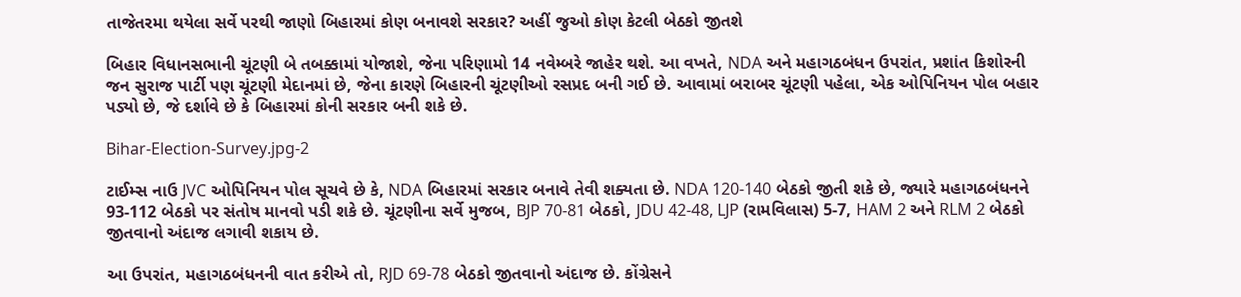તાજેતરમા થયેલા સર્વે પરથી જાણો બિહારમાં કોણ બનાવશે સરકાર? અહીં જુઓ કોણ કેટલી બેઠકો જીતશે

બિહાર વિધાનસભાની ચૂંટણી બે તબક્કામાં યોજાશે, જેના પરિણામો 14 નવેમ્બરે જાહેર થશે. આ વખતે, NDA અને મહાગઠબંધન ઉપરાંત, પ્રશાંત કિશોરની જન સુરાજ પાર્ટી પણ ચૂંટણી મેદાનમાં છે, જેના કારણે બિહારની ચૂંટણીઓ રસપ્રદ બની ગઈ છે. આવામાં બરાબર ચૂંટણી પહેલા, એક ઓપિનિયન પોલ બહાર પડ્યો છે, જે દર્શાવે છે કે બિહારમાં કોની સરકાર બની શકે છે.

Bihar-Election-Survey.jpg-2

ટાઈમ્સ નાઉ JVC ઓપિનિયન પોલ સૂચવે છે કે, NDA બિહારમાં સરકાર બનાવે તેવી શક્યતા છે. NDA 120-140 બેઠકો જીતી શકે છે, જ્યારે મહાગઠબંધનને 93-112 બેઠકો પર સંતોષ માનવો પડી શકે છે. ચૂંટણીના સર્વે મુજબ, BJP 70-81 બેઠકો, JDU 42-48, LJP (રામવિલાસ) 5-7, HAM 2 અને RLM 2 બેઠકો જીતવાનો અંદાજ લગાવી શકાય છે.

આ ઉપરાંત, મહાગઠબંધનની વાત કરીએ તો, RJD 69-78 બેઠકો જીતવાનો અંદાજ છે. કોંગ્રેસને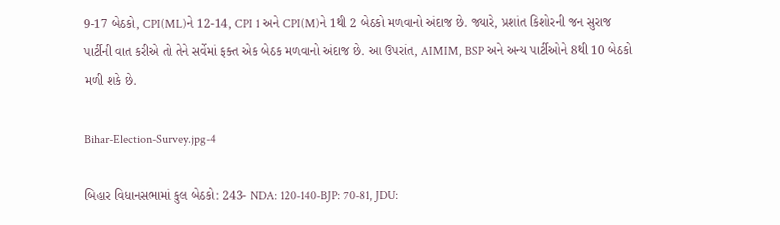9-17 બેઠકો, CPI(ML)ને 12-14, CPI 1 અને CPI(M)ને 1થી 2 બેઠકો મળવાનો અંદાજ છે. જ્યારે, પ્રશાંત કિશોરની જન સુરાજ પાર્ટીની વાત કરીએ તો તેને સર્વેમાં ફક્ત એક બેઠક મળવાનો અંદાજ છે. આ ઉપરાંત, AIMIM, BSP અને અન્ય પાર્ટીઓને 8થી 10 બેઠકો મળી શકે છે.

Bihar-Election-Survey.jpg-4

બિહાર વિધાનસભામાં કુલ બેઠકો: 243- NDA: 120-140-BJP: 70-81, JDU: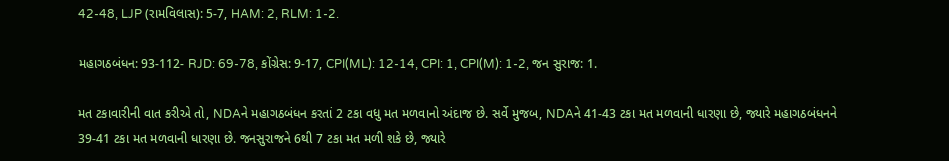42-48, LJP (રામવિલાસ): 5-7, HAM: 2, RLM: 1-2.

મહાગઠબંધન: 93-112- RJD: 69-78, કોંગ્રેસ: 9-17, CPI(ML): 12-14, CPI: 1, CPI(M): 1-2, જન સુરાજ: 1.

મત ટકાવારીની વાત કરીએ તો, NDAને મહાગઠબંધન કરતાં 2 ટકા વધુ મત મળવાનો અંદાજ છે. સર્વે મુજબ, NDAને 41-43 ટકા મત મળવાની ધારણા છે, જ્યારે મહાગઠબંધનને 39-41 ટકા મત મળવાની ધારણા છે. જનસુરાજને 6થી 7 ટકા મત મળી શકે છે, જ્યારે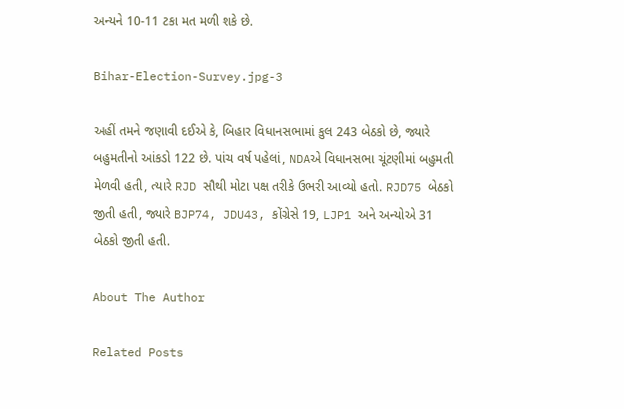અન્યને 10-11 ટકા મત મળી શકે છે.

Bihar-Election-Survey.jpg-3

અહીં તમને જણાવી દઈએ કે, બિહાર વિધાનસભામાં કુલ 243 બેઠકો છે, જ્યારે બહુમતીનો આંકડો 122 છે. પાંચ વર્ષ પહેલાં, NDAએ વિધાનસભા ચૂંટણીમાં બહુમતી મેળવી હતી, ત્યારે RJD સૌથી મોટા પક્ષ તરીકે ઉભરી આવ્યો હતો. RJD75 બેઠકો જીતી હતી, જ્યારે BJP74, JDU43, કોંગ્રેસે 19, LJP1 અને અન્યોએ 31 બેઠકો જીતી હતી.

About The Author

Related Posts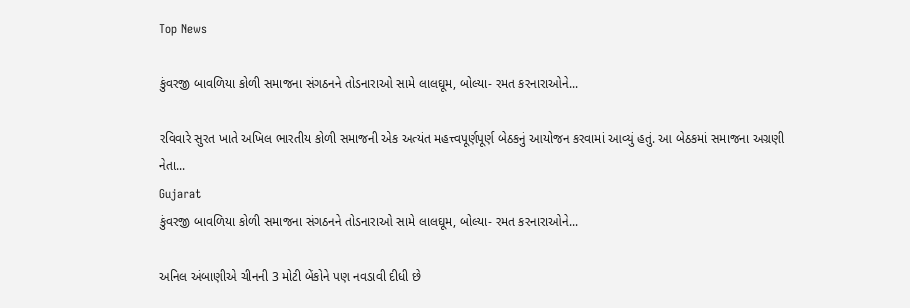Top News

કુંવરજી બાવળિયા કોળી સમાજના સંગઠનને તોડનારાઓ સામે લાલઘૂમ, બોલ્યા- રમત કરનારાઓને...

રવિવારે સુરત ખાતે અખિલ ભારતીય કોળી સમાજની એક અત્યંત મહત્ત્વપૂર્ણપૂર્ણ બેઠકનું આયોજન કરવામાં આવ્યું હતું. આ બેઠકમાં સમાજના અગ્રણી નેતા...
Gujarat
કુંવરજી બાવળિયા કોળી સમાજના સંગઠનને તોડનારાઓ સામે લાલઘૂમ, બોલ્યા- રમત કરનારાઓને...

અનિલ અંબાણીએ ચીનની 3 મોટી બેંકોને પણ નવડાવી દીધી છે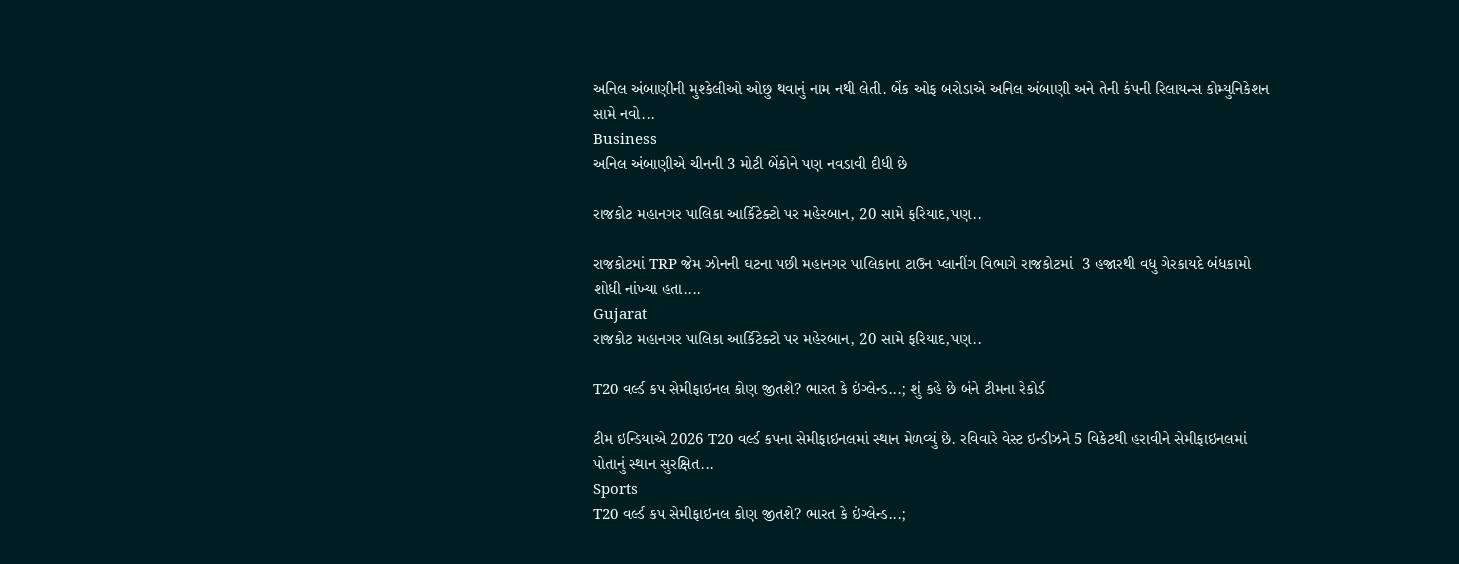અનિલ અંબાણીની મુશ્કેલીઓ ઓછુ થવાનું નામ નથી લેતી. બેંક ઓફ બરોડાએ અનિલ અંબાણી અને તેની કંપની રિલાયન્સ કોમ્યુનિકેશન સામે નવો...
Business
અનિલ અંબાણીએ ચીનની 3 મોટી બેંકોને પણ નવડાવી દીધી છે

રાજકોટ મહાનગર પાલિકા આર્કિટેક્ટો પર મહેરબાન, 20 સામે ફરિયાદ,પણ..

રાજકોટમાં TRP જેમ ઝોનની ઘટના પછી મહાનગર પાલિકાના ટાઉન પ્લાનીંગ વિભાગે રાજકોટમાં  3 હજારથી વધુ ગેરકાયદે બંધકામો શોધી નાંખ્યા હતા....
Gujarat
રાજકોટ મહાનગર પાલિકા આર્કિટેક્ટો પર મહેરબાન, 20 સામે ફરિયાદ,પણ..

T20 વર્લ્ડ કપ સેમીફાઇનલ કોણ જીતશે? ભારત કે ઇંગ્લેન્ડ...; શું કહે છે બંને ટીમના રેકોર્ડ

ટીમ ઇન્ડિયાએ 2026 T20 વર્લ્ડ કપના સેમીફાઇનલમાં સ્થાન મેળવ્યું છે. રવિવારે વેસ્ટ ઇન્ડીઝને 5 વિકેટથી હરાવીને સેમીફાઇનલમાં પોતાનું સ્થાન સુરક્ષિત...
Sports
T20 વર્લ્ડ કપ સેમીફાઇનલ કોણ જીતશે? ભારત કે ઇંગ્લેન્ડ...;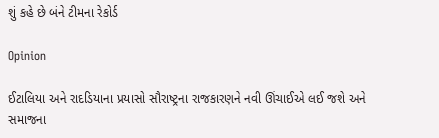શું કહે છે બંને ટીમના રેકોર્ડ

Opinion

ઈટાલિયા અને રાદડિયાના પ્રયાસો સૌરાષ્ટ્રના રાજકારણને નવી ઊંચાઈએ લઈ જશે અને સમાજના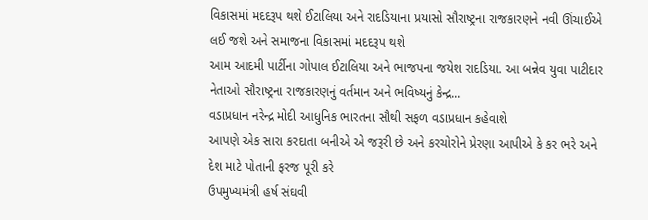વિકાસમાં મદદરૂપ થશે ઈટાલિયા અને રાદડિયાના પ્રયાસો સૌરાષ્ટ્રના રાજકારણને નવી ઊંચાઈએ લઈ જશે અને સમાજના વિકાસમાં મદદરૂપ થશે
આમ આદમી પાર્ટીના ગોપાલ ઈટાલિયા અને ભાજપના જયેશ રાદડિયા. આ બન્નેવ યુવા પાટીદાર નેતાઓ સૌરાષ્ટ્રના રાજકારણનું વર્તમાન અને ભવિષ્યનું કેન્દ્ર...
વડાપ્રધાન નરેન્દ્ર મોદી આધુનિક ભારતના સૌથી સફળ વડાપ્રધાન કહેવાશે
આપણે એક સારા કરદાતા બનીએ એ જરૂરી છે અને કરચોરોને પ્રેરણા આપીએ કે કર ભરે અને દેશ માટે પોતાની ફરજ પૂરી કરે
ઉપમુખ્યમંત્રી હર્ષ સંઘવી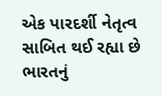એક પારદર્શી નેતૃત્વ સાબિત થઈ રહ્યા છે
ભારતનું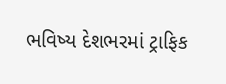ભવિષ્ય દેશભરમાં ટ્રાફિક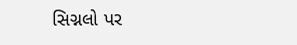સિગ્નલો પર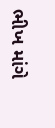ભીખ માંગે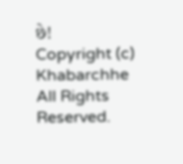છે!
Copyright (c) Khabarchhe All Rights Reserved.